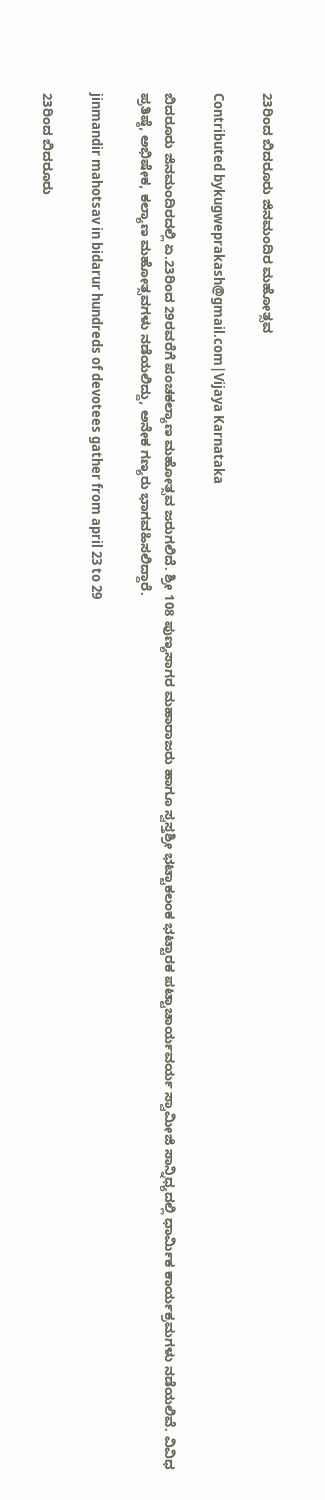23ರಿಂದ ಬಿದರೂರು ಜಿನಮಂದಿರ ಮಹೋತ್ಸವ

Contributed bykugweprakash@gmail.com|Vijaya Karnataka

ಬಿದರೂರು ಜಿನಮಂದಿರದಲ್ಲಿ ಏ.23ರಿಂದ 29ರವರೆಗೆ ಪಂಚಕಲ್ಯಾಣ ಮಹೋತ್ಸವ ಜರುಗಲಿದೆ. ಶ್ರೀ 108 ಪುಣ್ಯಸಾಗರ ಮಹಾರಾಜರು ಹಾಗೂ ಸ್ವಸ್ತಶ್ರೀ ಭಟ್ಟಾಕಲಂಕ ಭಟ್ಟಾರಕ ಪಟ್ಟಾಚಾರ್ಯವರ್ಯ ಸ್ವಾಮೀಜಿ ಸಾನ್ನಿಧ್ಯದಲ್ಲಿ ಧಾರ್ಮಿಕ ಕಾರ್ಯಕ್ರಮಗಳು ನಡೆಯಲಿವೆ. ವಿವಿಧ ಪ್ರತಿಷ್ಠೆ, ಅಭಿಷೇಕ, ಕಲ್ಯಾಣ ಮಹೋತ್ಸವಗಳು ನಡೆಯಲಿದ್ದು, ಅನೇಕ ಗಣ್ಯರು ಭಾಗವಹಿಸಲಿದ್ದಾರೆ.

jinmandir mahotsav in bidarur hundreds of devotees gather from april 23 to 29

23ರಿಂದ ಬಿದರೂರು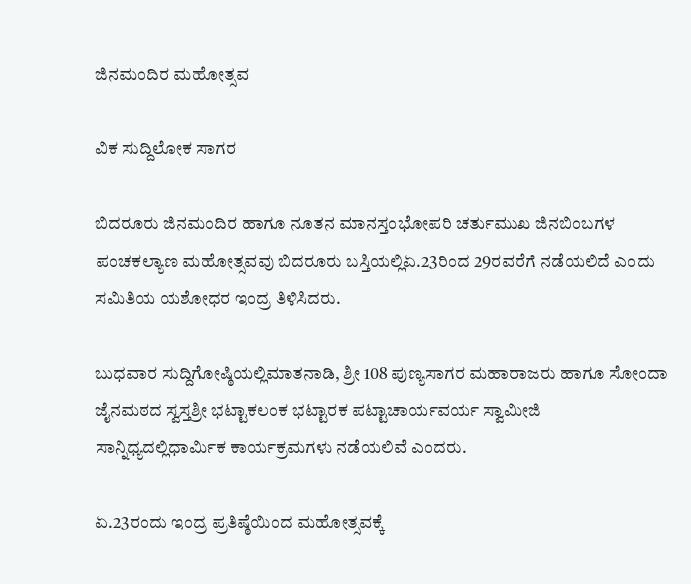ಜಿನಮಂದಿರ ಮಹೋತ್ಸವ

ವಿಕ ಸುದ್ದಿಲೋಕ ಸಾಗರ

ಬಿದರೂರು ಜಿನಮಂದಿರ ಹಾಗೂ ನೂತನ ಮಾನಸ್ತಂಭೋಪರಿ ಚರ್ತುಮುಖ ಜಿನಬಿಂಬಗಳ ಪಂಚಕಲ್ಯಾಣ ಮಹೋತ್ಸವವು ಬಿದರೂರು ಬಸ್ತಿಯಲ್ಲಿಏ.23ರಿಂದ 29ರವರೆಗೆ ನಡೆಯಲಿದೆ ಎಂದು ಸಮಿತಿಯ ಯಶೋಧರ ಇಂದ್ರ ತಿಳಿಸಿದರು.

ಬುಧವಾರ ಸುದ್ದಿಗೋಷ್ಠಿಯಲ್ಲಿಮಾತನಾಡಿ, ಶ್ರೀ 108 ಪುಣ್ಯಸಾಗರ ಮಹಾರಾಜರು ಹಾಗೂ ಸೋಂದಾ ಜೈನಮಠದ ಸ್ವಸ್ತಶ್ರೀ ಭಟ್ಟಾಕಲಂಕ ಭಟ್ಟಾರಕ ಪಟ್ಟಾಚಾರ್ಯವರ್ಯ ಸ್ವಾಮೀಜಿ ಸಾನ್ನಿಧ್ಯದಲ್ಲಿಧಾರ್ಮಿಕ ಕಾರ್ಯಕ್ರಮಗಳು ನಡೆಯಲಿವೆ ಎಂದರು.

ಏ.23ರಂದು ಇಂದ್ರ ಪ್ರತಿಷ್ಠೆಯಿಂದ ಮಹೋತ್ಸವಕ್ಕೆ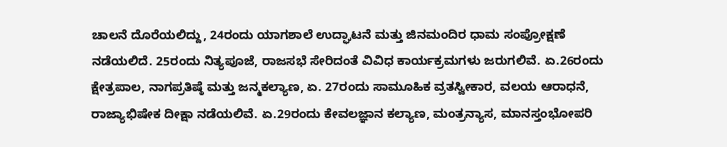ಚಾಲನೆ ದೊರೆಯಲಿದ್ದು, 24ರಂದು ಯಾಗಶಾಲೆ ಉದ್ಘಾಟನೆ ಮತ್ತು ಜಿನಮಂದಿರ ಧಾಮ ಸಂಪ್ರೋಕ್ಷಣೆ ನಡೆಯಲಿದೆ. 25ರಂದು ನಿತ್ಯಪೂಜೆ, ರಾಜಸಭೆ ಸೇರಿದಂತೆ ವಿವಿಧ ಕಾರ್ಯಕ್ರಮಗಳು ಜರುಗಲಿವೆ. ಏ.26ರಂದು ಕ್ಷೇತ್ರಪಾಲ, ನಾಗಪ್ರತಿಷ್ಠೆ ಮತ್ತು ಜನ್ಮಕಲ್ಯಾಣ, ಏ. 27ರಂದು ಸಾಮೂಹಿಕ ವ್ರತಸ್ವೀಕಾರ, ವಲಯ ಆರಾಧನೆ, ರಾಜ್ಯಾಭಿಷೇಕ ದೀಕ್ಷಾ ನಡೆಯಲಿವೆ. ಏ.29ರಂದು ಕೇವಲಜ್ಞಾನ ಕಲ್ಯಾಣ, ಮಂತ್ರನ್ಯಾಸ, ಮಾನಸ್ತಂಭೋಪರಿ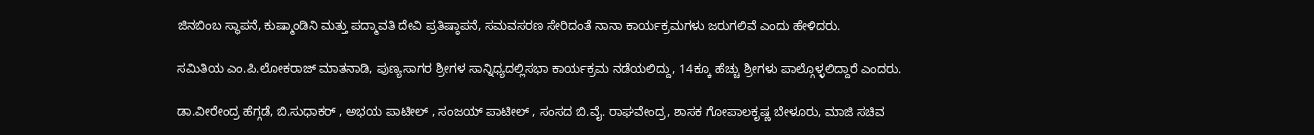ಜಿನಬಿಂಬ ಸ್ಥಾಪನೆ, ಕುಷ್ಮಾಂಡಿನಿ ಮತ್ತು ಪದ್ಮಾವತಿ ದೇವಿ ಪ್ರತಿಷ್ಠಾಪನೆ, ಸಮವಸರಣ ಸೇರಿದಂತೆ ನಾನಾ ಕಾರ್ಯಕ್ರಮಗಳು ಜರುಗಲಿವೆ ಎಂದು ಹೇಳಿದರು.

ಸಮಿತಿಯ ಎಂ.ಪಿ.ಲೋಕರಾಜ್ ಮಾತನಾಡಿ, ಪುಣ್ಯಸಾಗರ ಶ್ರೀಗಳ ಸಾನ್ನಿಧ್ಯದಲ್ಲಿಸಭಾ ಕಾರ್ಯಕ್ರಮ ನಡೆಯಲಿದ್ದು, 14ಕ್ಕೂ ಹೆಚ್ಚು ಶ್ರೀಗಳು ಪಾಲ್ಗೊಳ್ಳಲಿದ್ದಾರೆ ಎಂದರು.

ಡಾ.ವೀರೇಂದ್ರ ಹೆಗ್ಗಡೆ, ಬಿ.ಸುಧಾಕರ್ , ಅಭಯ ಪಾಟೀಲ್ , ಸಂಜಯ್ ಪಾಟೀಲ್ , ಸಂಸದ ಬಿ.ವೈ. ರಾಘವೇಂದ್ರ, ಶಾಸಕ ಗೋಪಾಲಕೃಷ್ಣ ಬೇಳೂರು, ಮಾಜಿ ಸಚಿವ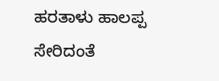ಹರತಾಳು ಹಾಲಪ್ಪ ಸೇರಿದಂತೆ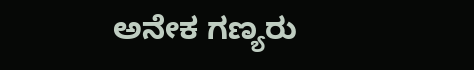ಅನೇಕ ಗಣ್ಯರು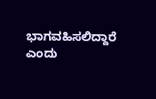ಭಾಗವಹಿಸಲಿದ್ದಾರೆ ಎಂದು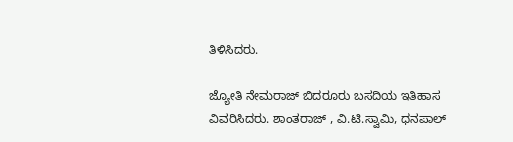ತಿಳಿಸಿದರು.

ಜ್ಯೋತಿ ನೇಮರಾಜ್ ಬಿದರೂರು ಬಸದಿಯ ಇತಿಹಾಸ ವಿವರಿಸಿದರು. ಶಾಂತರಾಜ್ , ವಿ.ಟಿ.ಸ್ವಾಮಿ, ಧನಪಾಲ್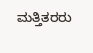ಮತ್ತಿತರರು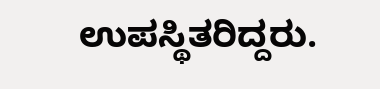ಉಪಸ್ಥಿತರಿದ್ದರು.